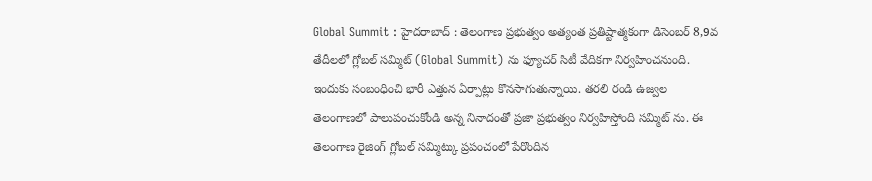Global Summit : హైదరాబాద్ : తెలంగాణ ప్రభుత్వం అత్యంత ప్రతిష్టాత్మకంగా డిసెంబర్ 8,9వ తేదీలలో గ్లోబల్ సమ్మిట్ (Global Summit) ను ఫ్యూచర్ సిటీ వేదికగా నిర్వహించనుంది. ఇందుకు సంబంధించి భారీ ఎత్తున ఏర్పాట్లు కొనసాగుతున్నాయి. తరలి రండి ఉజ్వల తెలంగాణలో పాలుపంచుకోండి అన్న నినాదంతో ప్రజా ప్రభుత్వం నిర్వహిస్తోంది సమ్మిట్ ను. ఈ తెలంగాణ రైజింగ్ గ్లోబల్ సమ్మిట్కు ప్రపంచంలో పేరొందిన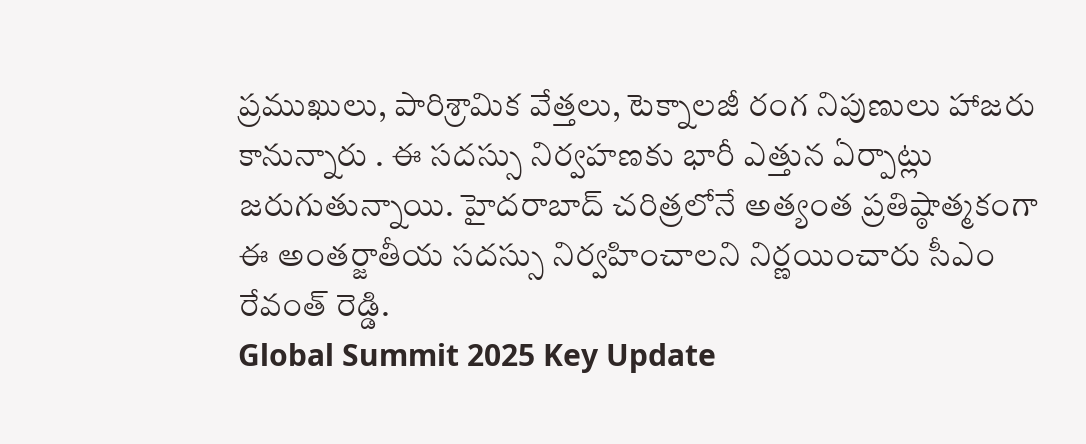ప్రముఖులు, పారిశ్రామిక వేత్తలు, టెక్నాలజీ రంగ నిపుణులు హాజరు కానున్నారు . ఈ సదస్సు నిర్వహణకు భారీ ఎత్తున ఏర్పాట్లు జరుగుతున్నాయి. హైదరాబాద్ చరిత్రలోనే అత్యంత ప్రతిష్ఠాత్మకంగా ఈ అంతర్జాతీయ సదస్సు నిర్వహించాలని నిర్ణయించారు సీఎం రేవంత్ రెడ్డి.
Global Summit 2025 Key Update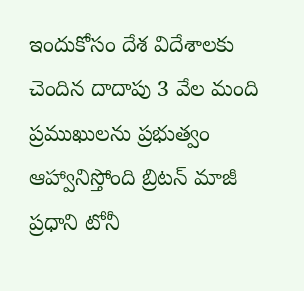ఇందుకోసం దేశ విదేశాలకు చెందిన దాదాపు 3 వేల మంది ప్రముఖులను ప్రభుత్వం ఆహ్వానిస్తోంది బ్రిటన్ మాజీ ప్రధాని టోనీ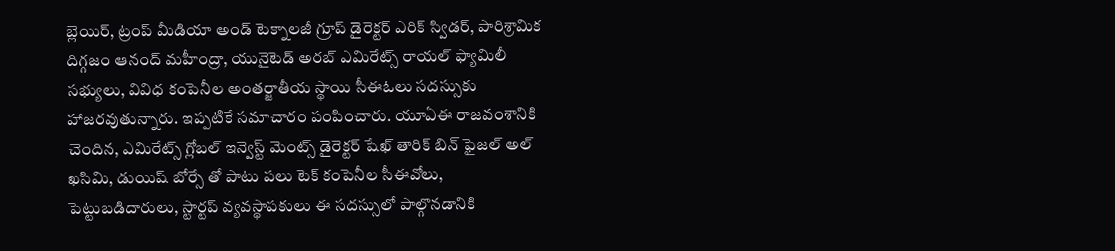బ్లెయిర్, ట్రంప్ మీడియా అండ్ టెక్నాలజీ గ్రూప్ డైరెక్టర్ ఎరిక్ స్విడర్, పారిశ్రామిక దిగ్గజం ఆనంద్ మహీంద్రా, యునైటెడ్ అరబ్ ఎమిరేట్స్ రాయల్ ఫ్యామిలీ సభ్యులు, వివిధ కంపెనీల అంతర్జాతీయ స్థాయి సీఈఓలు సదస్సుకు హాజరవుతున్నారు. ఇప్పటికే సమాచారం పంపించారు. యూఏఈ రాజవంశానికి చెందిన, ఎమిరేట్స్ గ్లోబల్ ఇన్వెస్ట్ మెంట్స్ డైరెక్టర్ షేఖ్ తారిక్ బిన్ ఫైజల్ అల్ ఖసిమి, డుయిష్ బోర్సే తో పాటు పలు టెక్ కంపెనీల సీఈవోలు, పెట్టుబడిదారులు, స్టార్టప్ వ్యవస్థాపకులు ఈ సదస్సులో పాల్గొనడానికి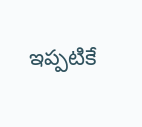ఇప్పటికే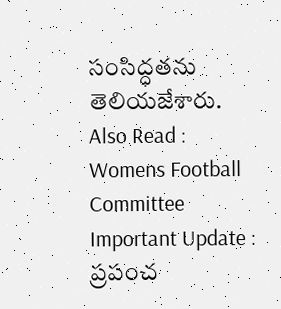సంసిద్ధతను తెలియజేశారు.
Also Read : Womens Football Committee Important Update : ప్రపంచ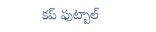కప్ ఫుట్బాల్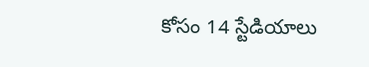కోసం 14 స్టేడియాలు